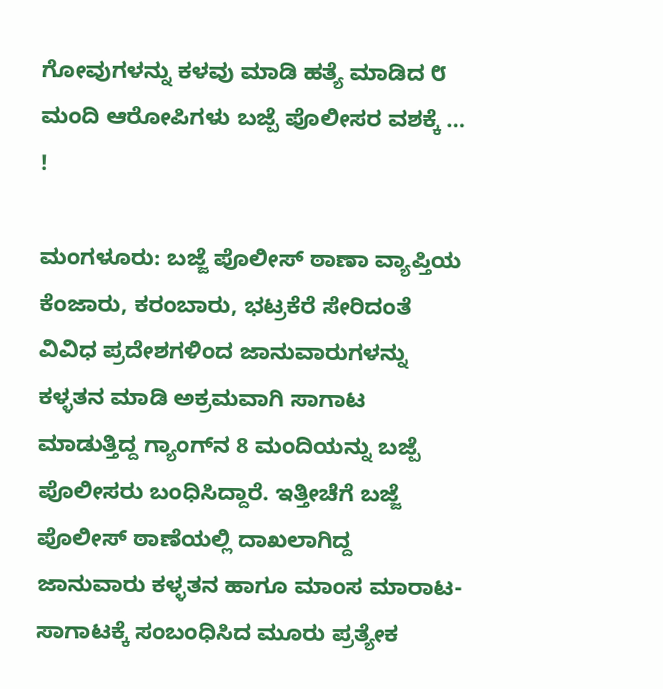ಗೋವುಗಳನ್ನು ಕಳವು ಮಾಡಿ ಹತ್ಯೆ ಮಾಡಿದ ೮ ಮಂದಿ ಆರೋಪಿಗಳು ಬಜ್ಪೆ ಪೊಲೀಸರ ವಶಕ್ಕೆ … !

ಮಂಗಳೂರು: ಬಜ್ಜೆ ಪೊಲೀಸ್‌ ಠಾಣಾ ವ್ಯಾಪ್ತಿಯ ಕೆಂಜಾರು, ಕರಂಬಾರು, ಭಟ್ರಕೆರೆ ಸೇರಿದಂತೆ ವಿವಿಧ ಪ್ರದೇಶಗಳಿಂದ ಜಾನುವಾರುಗಳನ್ನು ಕಳ್ಳತನ ಮಾಡಿ ಅಕ್ರಮವಾಗಿ ಸಾಗಾಟ ಮಾಡುತ್ತಿದ್ದ ಗ್ಯಾಂಗ್‌ನ 8 ಮಂದಿಯನ್ನು ಬಜ್ಪೆ ಪೊಲೀಸರು ಬಂಧಿಸಿದ್ದಾರೆ. ಇತ್ತೀಚೆಗೆ ಬಜ್ಜೆ ಪೊಲೀಸ್ ಠಾಣೆಯಲ್ಲಿ ದಾಖಲಾಗಿದ್ದ ಜಾನುವಾರು ಕಳ್ಳತನ ಹಾಗೂ ಮಾಂಸ ಮಾರಾಟ-ಸಾಗಾಟಕ್ಕೆ ಸಂಬಂಧಿಸಿದ ಮೂರು ಪ್ರತ್ಯೇಕ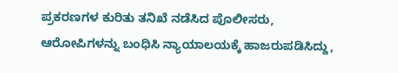ಪ್ರಕರಣಗಳ ಕುರಿತು ತನಿಖೆ ನಡೆಸಿದ ಪೊಲೀಸರು, ಆರೋಪಿಗಳನ್ನು ಬಂಧಿಸಿ ನ್ಯಾಯಾಲಯಕ್ಕೆ ಹಾಜರುಪಡಿಸಿದ್ದು,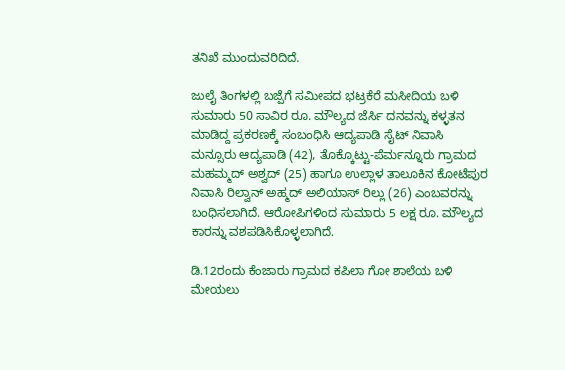ತನಿಖೆ ಮುಂದುವರಿದಿದೆ.

ಜುಲೈ ತಿಂಗಳಲ್ಲಿ ಬಜ್ಪೆಗೆ ಸಮೀಪದ ಭಟ್ರಕೆರೆ ಮಸೀದಿಯ ಬಳಿ ಸುಮಾರು 50 ಸಾವಿರ ರೂ. ಮೌಲ್ಯದ ಜೆರ್ಸಿ ದನವನ್ನು ಕಳ್ಳತನ ಮಾಡಿದ್ದ ಪ್ರಕರಣಕ್ಕೆ ಸಂಬಂಧಿಸಿ ಆದ್ಯಪಾಡಿ ಸೈಟ್ ನಿವಾಸಿ ಮನ್ಸೂರು ಆದ್ಯಪಾಡಿ (42), ತೊಕ್ಕೊಟ್ಟು-ಪೆರ್ಮನ್ನೂರು ಗ್ರಾಮದ ಮಹಮ್ಮದ್ ಅಶ್ವದ್ (25) ಹಾಗೂ ಉಲ್ಲಾಳ ತಾಲೂಕಿನ ಕೋಟೆಪುರ ನಿವಾಸಿ ರಿಲ್ವಾನ್ ಅಹ್ಮದ್ ಅಲಿಯಾಸ್ ರಿಲ್ಲು (26) ಎಂಬವರನ್ನು ಬಂಧಿಸಲಾಗಿದೆ. ಆರೋಪಿಗಳಿಂದ ಸುಮಾರು 5 ಲಕ್ಷ ರೂ. ಮೌಲ್ಯದ ಕಾರನ್ನು ವಶಪಡಿಸಿಕೊಳ್ಳಲಾಗಿದೆ.

ಡಿ.12ರಂದು ಕೆಂಜಾರು ಗ್ರಾಮದ ಕಪಿಲಾ ಗೋ ಶಾಲೆಯ ಬಳಿ ಮೇಯಲು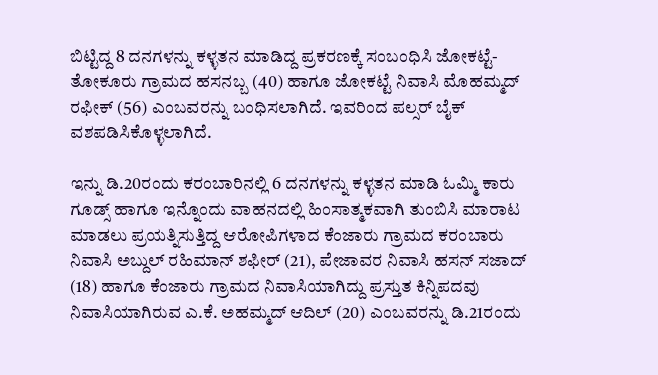ಬಿಟ್ಟಿದ್ದ 8 ದನಗಳನ್ನು ಕಳ್ಳತನ ಮಾಡಿದ್ದ ಪ್ರಕರಣಕ್ಕೆ ಸಂಬಂಧಿಸಿ ಜೋಕಟ್ಟೆ-ತೋಕೂರು ಗ್ರಾಮದ ಹಸನಬ್ಬ (40) ಹಾಗೂ ಜೋಕಟ್ಟೆ ನಿವಾಸಿ ಮೊಹಮ್ಮದ್ ರಫೀಕ್ (56) ಎಂಬವರನ್ನು ಬಂಧಿಸಲಾಗಿದೆ. ಇವರಿಂದ ಪಲ್ಸರ್ ಬೈಕ್ ವಶಪಡಿಸಿಕೊಳ್ಳಲಾಗಿದೆ.

ಇನ್ನು ಡಿ.20ರಂದು ಕರಂಬಾರಿನಲ್ಲಿ 6 ದನಗಳನ್ನು ಕಳ್ಳತನ ಮಾಡಿ ಓಮ್ಮಿ ಕಾರು ಗೂಡ್ಸ್ ಹಾಗೂ ಇನ್ನೊಂದು ವಾಹನದಲ್ಲಿ ಹಿಂಸಾತ್ಮಕವಾಗಿ ತುಂಬಿಸಿ ಮಾರಾಟ ಮಾಡಲು ಪ್ರಯತ್ನಿಸುತ್ತಿದ್ದ ಆರೋಪಿಗಳಾದ ಕೆಂಜಾರು ಗ್ರಾಮದ ಕರಂಬಾರು ನಿವಾಸಿ ಅಬ್ದುಲ್ ರಹಿಮಾನ್ ಶಫೀರ್ (21), ಪೇಜಾವರ ನಿವಾಸಿ ಹಸನ್ ಸಜಾದ್ (18) ಹಾಗೂ ಕೆಂಜಾರು ಗ್ರಾಮದ ನಿವಾಸಿಯಾಗಿದ್ದು ಪ್ರಸ್ತುತ ಕಿನ್ನಿಪದವು ನಿವಾಸಿಯಾಗಿರುವ ಎ.ಕೆ. ಅಹಮ್ಮದ್ ಆದಿಲ್ (20) ಎಂಬವರನ್ನು ಡಿ.21ರಂದು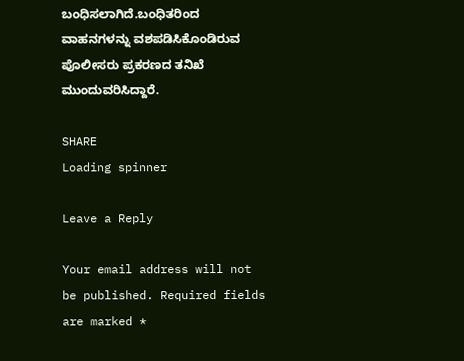ಬಂಧಿಸಲಾಗಿದೆ.ಬಂಧಿತರಿಂದ ವಾಹನಗಳನ್ನು ವಶಪಡಿಸಿಕೊಂಡಿರುವ ಪೊಲೀಸರು ಪ್ರಕರಣದ ತನಿಖೆ ಮುಂದುವರಿಸಿದ್ದಾರೆ.

SHARE
Loading spinner

Leave a Reply

Your email address will not be published. Required fields are marked *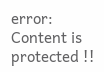error: Content is protected !!